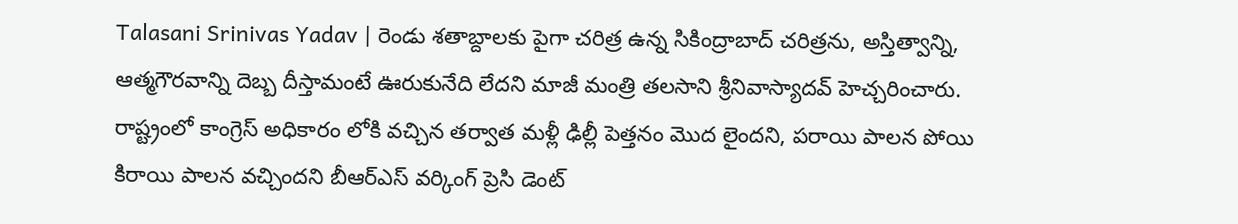Talasani Srinivas Yadav | రెండు శతాబ్దాలకు పైగా చరిత్ర ఉన్న సికింద్రాబాద్ చరిత్రను, అస్తిత్వాన్ని, ఆత్మగౌరవాన్ని దెబ్బ దీస్తామంటే ఊరుకునేది లేదని మాజీ మంత్రి తలసాని శ్రీనివాస్యాదవ్ హెచ్చరించారు.
రాష్ట్రంలో కాంగ్రెస్ అధికారం లోకి వచ్చిన తర్వాత మళ్లీ ఢిల్లీ పెత్తనం మొద లైందని, పరాయి పాలన పోయి కిరాయి పాలన వచ్చిందని బీఆర్ఎస్ వర్కింగ్ ప్రెసి డెంట్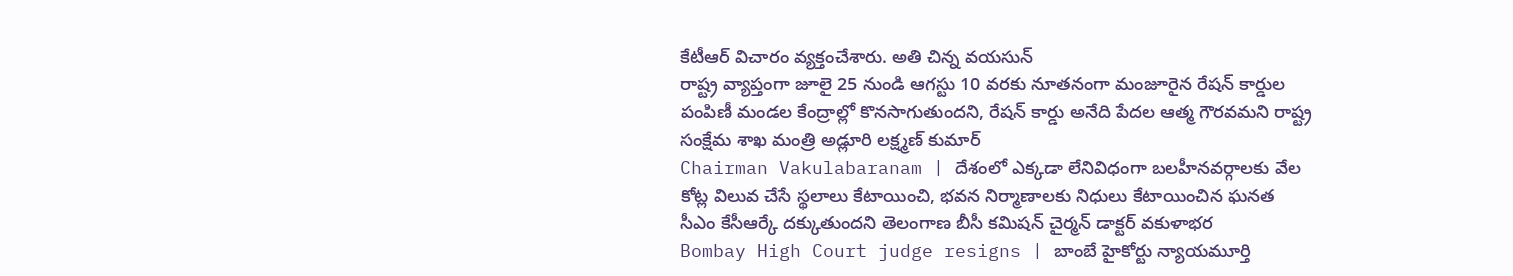కేటీఆర్ విచారం వ్యక్తంచేశారు. అతి చిన్న వయసున్
రాష్ట్ర వ్యాప్తంగా జూలై 25 నుండి ఆగస్టు 10 వరకు నూతనంగా మంజూరైన రేషన్ కార్డుల పంపిణీ మండల కేంద్రాల్లో కొనసాగుతుందని, రేషన్ కార్డు అనేది పేదల ఆత్మ గౌరవమని రాష్ట్ర సంక్షేమ శాఖ మంత్రి అడ్లూరి లక్ష్మణ్ కుమార్
Chairman Vakulabaranam | దేశంలో ఎక్కడా లేనివిధంగా బలహీనవర్గాలకు వేల కోట్ల విలువ చేసే స్థలాలు కేటాయించి, భవన నిర్మాణాలకు నిధులు కేటాయించిన ఘనత సీఎం కేసీఆర్కే దక్కుతుందని తెలంగాణ బీసీ కమిషన్ చైర్మన్ డాక్టర్ వకుళాభర
Bombay High Court judge resigns | బాంబే హైకోర్టు న్యాయమూర్తి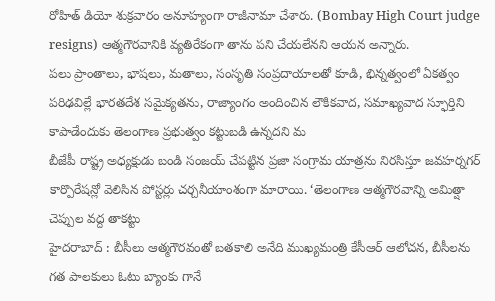రోహిత్ డియో శుక్రవారం అనూహ్యంగా రాజీనామా చేశారు. (Bombay High Court judge resigns) ఆత్మగౌరవానికి వ్యతిరేకంగా తాను పని చేయలేనని ఆయన అన్నారు.
పలు ప్రాంతాలు, భాషలు, మతాలు, సంసృతి సంప్రదాయాలతో కూడి, భిన్నత్వంలో ఏకత్వం పరిఢవిల్లే భారతదేశ సమైక్యతను, రాజ్యాంగం అందించిన లౌకికవాద, సమాఖ్యవాద స్ఫూర్తిని కాపాడేందుకు తెలంగాణ ప్రభుత్వం కట్టుబడి ఉన్నదని మ
బీజేపీ రాష్ట్ర అధ్యక్షుడు బండి సంజయ్ చేపట్టిన ప్రజా సంగ్రామ యాత్రను నిరసిస్తూ జవహర్నగర్ కార్పొరేషన్లో వెలిసిన పోస్టర్లు చర్చనీయాంశంగా మారాయి. ‘తెలంగాణ ఆత్మగౌరవాన్ని అమిత్షా చెప్పుల వద్ద తాకట్టు
హైదరాబాద్ : బీసీలు ఆత్మగౌరవంతో బతకాలి అనేది ముఖ్యమంత్రి కేసీఆర్ ఆలోచన, బీసీలను గత పాలకులు ఓటు బ్యాంకు గానే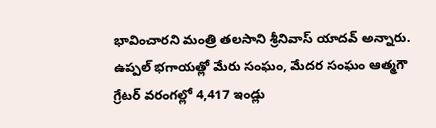భావించారని మంత్రి తలసాని శ్రీనివాస్ యాదవ్ అన్నారు. ఉప్పల్ భగాయత్లో మేరు సంఘం, మేదర సంఘం ఆత్మగౌ
గ్రేటర్ వరంగల్లో 4,417 ఇండ్లు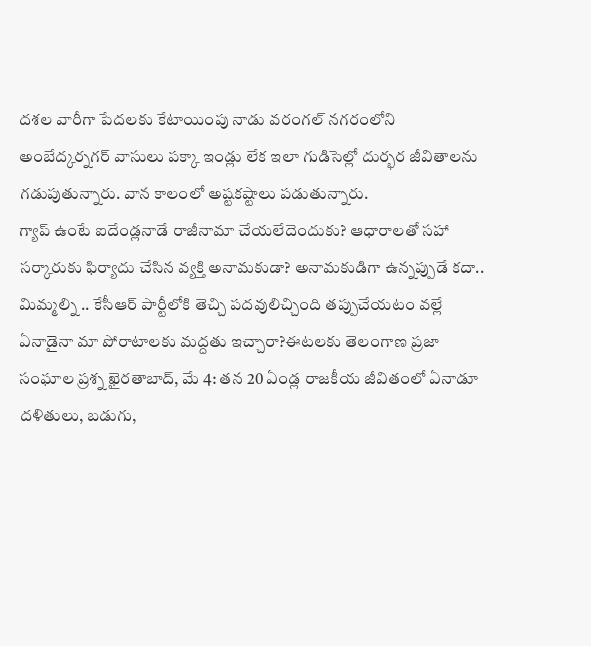దశల వారీగా పేదలకు కేటాయింపు నాడు వరంగల్ నగరంలోని అంబేద్కర్నగర్ వాసులు పక్కా ఇండ్లు లేక ఇలా గుడిసెల్లో దుర్భర జీవితాలను గడుపుతున్నారు. వాన కాలంలో అష్టకష్టాలు పడుతున్నారు.
గ్యాప్ ఉంటే ఐదేండ్లనాడే రాజీనామా చేయలేదెందుకు? ఆధారాలతో సహా సర్కారుకు ఫిర్యాదు చేసిన వ్యక్తి అనామకుడా? అనామకుడిగా ఉన్నప్పుడే కదా.. మిమ్మల్ని .. కేసీఆర్ పార్టీలోకి తెచ్చి పదవులిచ్చింది తప్పుచేయటం వల్లే
ఏనాడైనా మా పోరాటాలకు మద్దతు ఇచ్చారా?ఈటలకు తెలంగాణ ప్రజా సంఘాల ప్రశ్న ఖైరతాబాద్, మే 4: తన 20 ఏండ్ల రాజకీయ జీవితంలో ఏనాడూ దళితులు, బడుగు,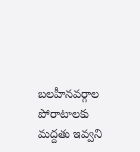బలహీనవర్గాల పోరాటాలకు మద్దతు ఇవ్వని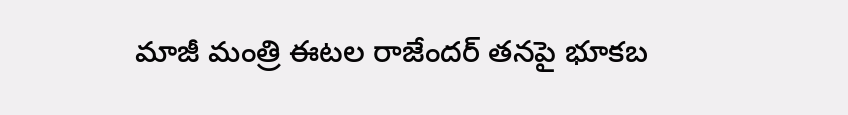మాజీ మంత్రి ఈటల రాజేందర్ తనపై భూకబ